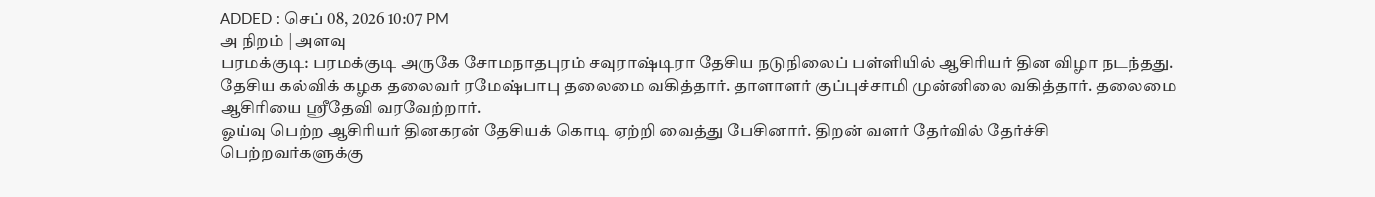ADDED : செப் 08, 2026 10:07 PM
அ நிறம் | அளவு
பரமக்குடி: பரமக்குடி அருகே சோமநாதபுரம் சவுராஷ்டிரா தேசிய நடுநிலைப் பள்ளியில் ஆசிரியர் தின விழா நடந்தது. தேசிய கல்விக் கழக தலைவர் ரமேஷ்பாபு தலைமை வகித்தார். தாளாளர் குப்புச்சாமி முன்னிலை வகித்தார். தலைமை ஆசிரியை ஸ்ரீதேவி வரவேற்றார்.
ஓய்வு பெற்ற ஆசிரியர் தினகரன் தேசியக் கொடி ஏற்றி வைத்து பேசினார். திறன் வளர் தேர்வில் தேர்ச்சி பெற்றவர்களுக்கு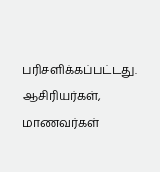பரிசளிக்கப்பட்டது.
ஆசிரியர்கள், மாணவர்கள்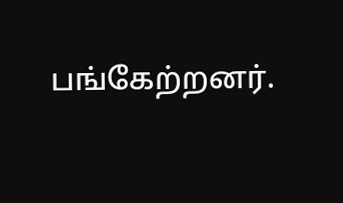பங்கேற்றனர்.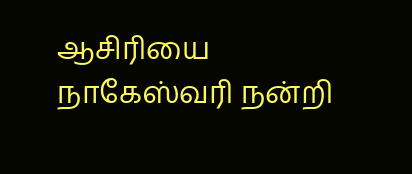ஆசிரியை நாகேஸ்வரி நன்றி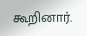கூறினார்.